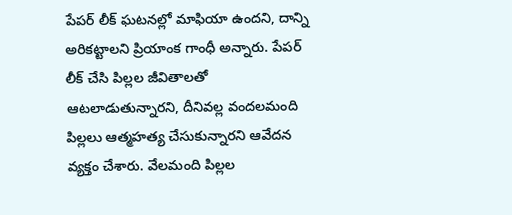పేపర్ లీక్ ఘటనల్లో మాఫియా ఉందని, దాన్ని అరికట్టాలని ప్రియాంక గాంధీ అన్నారు. పేపర్ లీక్ చేసి పిల్లల జీవితాలతో ఆటలాడుతున్నారని, దీనివల్ల వందలమంది పిల్లలు ఆత్మహత్య చేసుకున్నారని ఆవేదన వ్యక్తం చేశారు. వేలమంది పిల్లల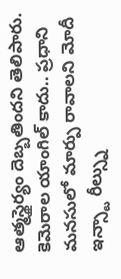ఆత్మస్థైర్యం దెబ్బతిందని తెలిపారు. కెమెరాల యాంగిల్ కాదు.. ప్రధాని మనసులో మార్పు రావాలని మోదీ ఇన్స్టా రీల్స్ను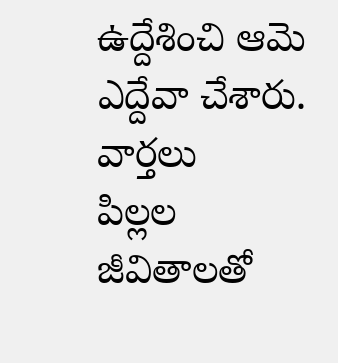ఉద్దేశించి ఆమె ఎద్దేవా చేశారు.
వార్తలు
పిల్లల జీవితాలతో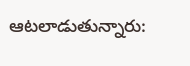ఆటలాడుతున్నారు: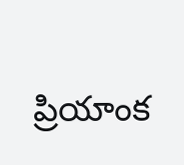ప్రియాంక